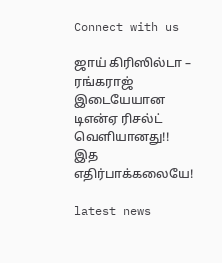Connect with us

ஜாய் கிரிஸில்டா – ரங்கராஜ் இடையேயான டிஎன்ஏ ரிசல்ட் வெளியானது!! இத எதிர்பாக்கலையே!

latest news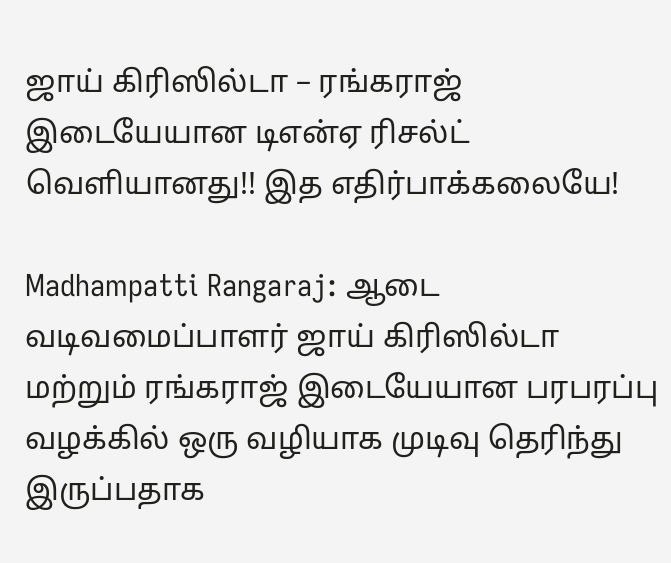ஜாய் கிரிஸில்டா – ரங்கராஜ் இடையேயான டிஎன்ஏ ரிசல்ட் வெளியானது!! இத எதிர்பாக்கலையே!

Madhampatti Rangaraj: ஆடை வடிவமைப்பாளர் ஜாய் கிரிஸில்டா மற்றும் ரங்கராஜ் இடையேயான பரபரப்பு வழக்கில் ஒரு வழியாக முடிவு தெரிந்து இருப்பதாக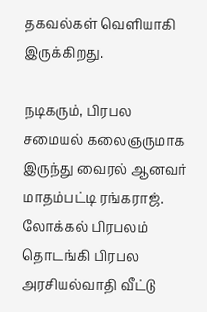தகவல்கள் வெளியாகி இருக்கிறது.

நடிகரும், பிரபல சமையல் கலைஞருமாக இருந்து வைரல் ஆனவர் மாதம்பட்டி ரங்கராஜ். லோக்கல் பிரபலம் தொடங்கி பிரபல அரசியல்வாதி வீட்டு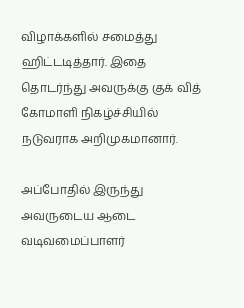விழாக்களில் சமைத்து ஹிட்டடித்தார். இதை தொடர்ந்து அவருக்கு குக் வித் கோமாளி நிகழ்ச்சியில் நடுவராக அறிமுகமானார்.

அப்போதில் இருந்து அவருடைய ஆடை வடிவமைப்பாளர்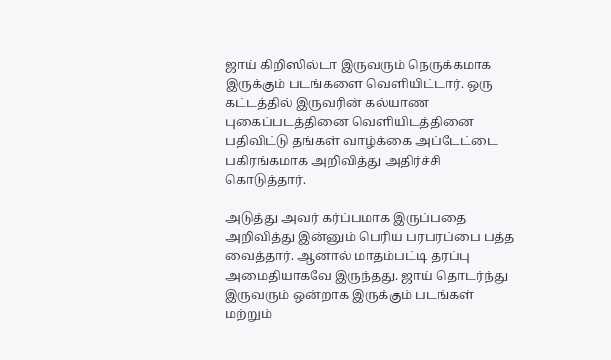ஜாய் கிறிஸில்டா இருவரும் நெருக்கமாக இருக்கும் படங்களை வெளியிட்டார். ஒரு கட்டத்தில் இருவரின் கல்யாண புகைப்படத்தினை வெளியிடத்தினை பதிவிட்டு தங்கள் வாழ்க்கை அப்டேட்டை பகிரங்கமாக அறிவித்து அதிர்ச்சி கொடுத்தார்.

அடுத்து அவர் கர்ப்பமாக இருப்பதை அறிவித்து இன்னும் பெரிய பரபரப்பை பத்த வைத்தார். ஆனால் மாதம்பட்டி தரப்பு அமைதியாகவே இருந்தது. ஜாய் தொடர்ந்து இருவரும் ஒன்றாக இருக்கும் படங்கள் மற்றும்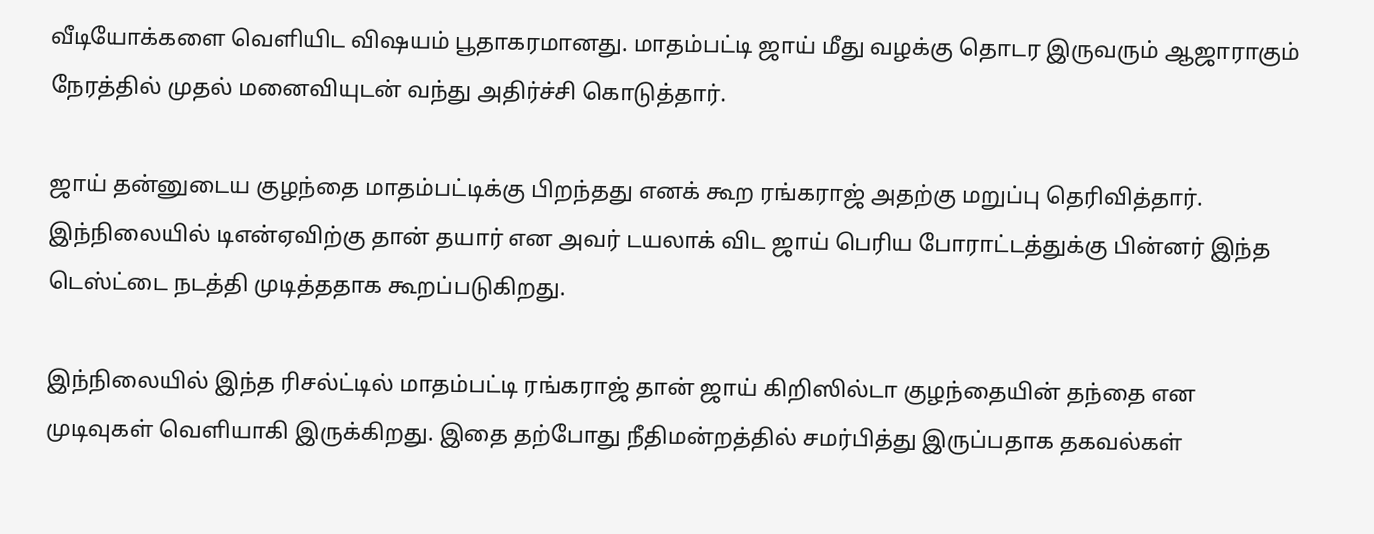வீடியோக்களை வெளியிட விஷயம் பூதாகரமானது. மாதம்பட்டி ஜாய் மீது வழக்கு தொடர இருவரும் ஆஜாராகும் நேரத்தில் முதல் மனைவியுடன் வந்து அதிர்ச்சி கொடுத்தார்.

ஜாய் தன்னுடைய குழந்தை மாதம்பட்டிக்கு பிறந்தது எனக் கூற ரங்கராஜ் அதற்கு மறுப்பு தெரிவித்தார். இந்நிலையில் டிஎன்ஏவிற்கு தான் தயார் என அவர் டயலாக் விட ஜாய் பெரிய போராட்டத்துக்கு பின்னர் இந்த டெஸ்ட்டை நடத்தி முடித்ததாக கூறப்படுகிறது.

இந்நிலையில் இந்த ரிசல்ட்டில் மாதம்பட்டி ரங்கராஜ் தான் ஜாய் கிறிஸில்டா குழந்தையின் தந்தை என முடிவுகள் வெளியாகி இருக்கிறது. இதை தற்போது நீதிமன்றத்தில் சமர்பித்து இருப்பதாக தகவல்கள்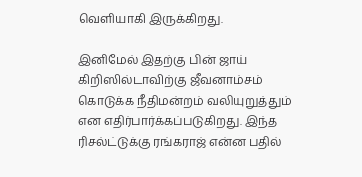வெளியாகி இருக்கிறது.

இனிமேல் இதற்கு பின் ஜாய் கிறிஸில்டாவிற்கு ஜீவனாம்சம் கொடுக்க நீதிமன்றம் வலியுறுத்தும் என எதிர்பார்க்கப்படுகிறது. இந்த ரிசல்ட்டுக்கு ரங்கராஜ் என்ன பதில்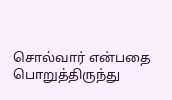சொல்வார் என்பதை பொறுத்திருந்து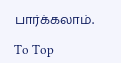பார்க்கலாம்.

To Top